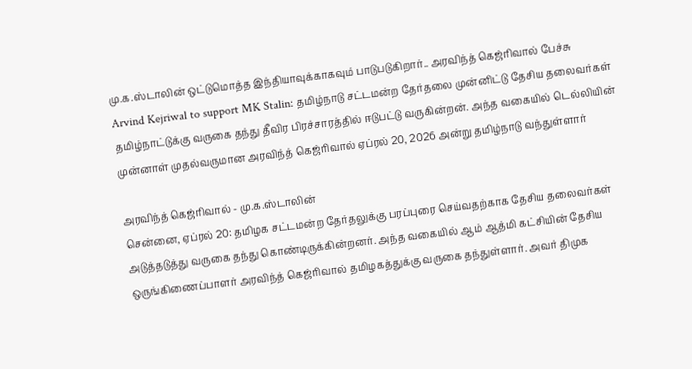மு.க.ஸ்டாலின் ஒட்டுமொத்த இந்தியாவுக்காகவும் பாடுபடுகிறார்.. அரவிந்த் கெஜ்ரிவால் பேச்சு
Arvind Kejriwal to support MK Stalin: தமிழ்நாடு சட்டமன்ற தேர்தலை முன்னிட்டு தேசிய தலைவர்கள் தமிழ்நாட்டுக்கு வருகை தந்து தீவிர பிரச்சாரத்தில் ஈடுபட்டு வருகின்றன். அந்த வகையில் டெல்லியின் முன்னாள் முதல்வருமான அரவிந்த் கெஜ்ரிவால் ஏப்ரல் 20, 2026 அன்று தமிழ்நாடு வந்துள்ளார்

அரவிந்த் கெஜ்ரிவால் - மு.க.ஸ்டாலின்
சென்னை, ஏப்ரல் 20: தமிழக சட்டமன்ற தேர்தலுக்கு பரப்புரை செய்வதற்காக தேசிய தலைவர்கள் அடுத்தடுத்து வருகை தந்து கொண்டிருக்கின்றனர். அந்த வகையில் ஆம் ஆத்மி கட்சியின் தேசிய ஒருங்கிணைப்பாளர் அரவிந்த் கெஜ்ரிவால் தமிழகத்துக்கு வருகை தந்துள்ளார். அவர் திமுக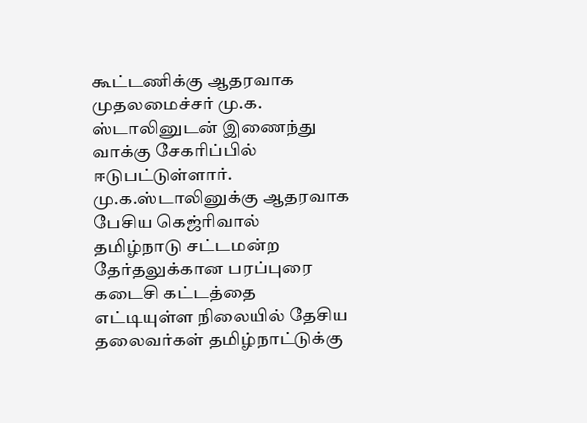கூட்டணிக்கு ஆதரவாக முதலமைச்சர் மு.க. ஸ்டாலினுடன் இணைந்து வாக்கு சேகரிப்பில் ஈடுபட்டுள்ளார்.
மு.க.ஸ்டாலினுக்கு ஆதரவாக பேசிய கெஜ்ரிவால்
தமிழ்நாடு சட்டமன்ற தேர்தலுக்கான பரப்புரை கடைசி கட்டத்தை எட்டியுள்ள நிலையில் தேசிய தலைவர்கள் தமிழ்நாட்டுக்கு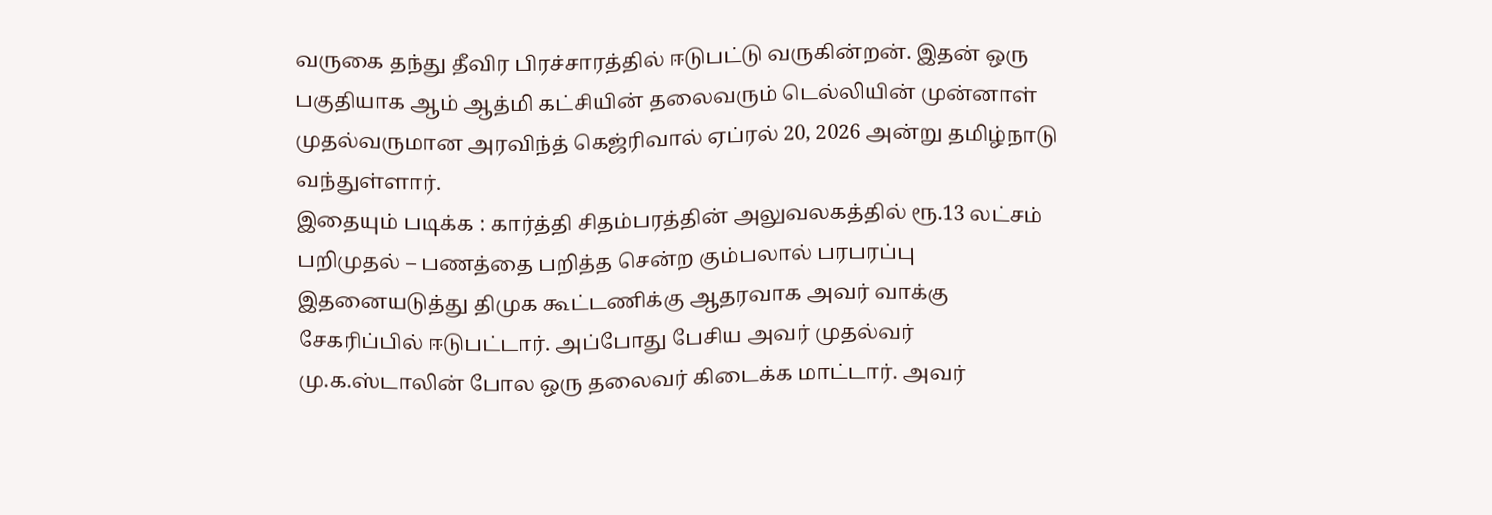வருகை தந்து தீவிர பிரச்சாரத்தில் ஈடுபட்டு வருகின்றன். இதன் ஒரு பகுதியாக ஆம் ஆத்மி கட்சியின் தலைவரும் டெல்லியின் முன்னாள் முதல்வருமான அரவிந்த் கெஜ்ரிவால் ஏப்ரல் 20, 2026 அன்று தமிழ்நாடு வந்துள்ளார்.
இதையும் படிக்க : கார்த்தி சிதம்பரத்தின் அலுவலகத்தில் ரூ.13 லட்சம் பறிமுதல் – பணத்தை பறித்த சென்ற கும்பலால் பரபரப்பு
இதனையடுத்து திமுக கூட்டணிக்கு ஆதரவாக அவர் வாக்கு சேகரிப்பில் ஈடுபட்டார். அப்போது பேசிய அவர் முதல்வர் மு.க.ஸ்டாலின் போல ஒரு தலைவர் கிடைக்க மாட்டார். அவர்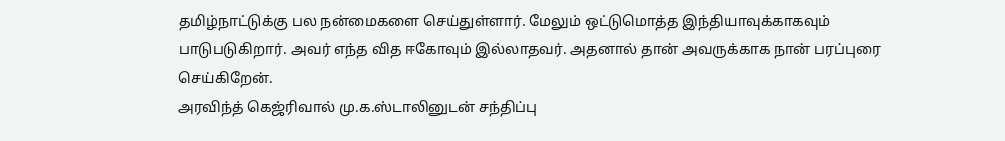தமிழ்நாட்டுக்கு பல நன்மைகளை செய்துள்ளார். மேலும் ஒட்டுமொத்த இந்தியாவுக்காகவும் பாடுபடுகிறார். அவர் எந்த வித ஈகோவும் இல்லாதவர். அதனால் தான் அவருக்காக நான் பரப்புரை செய்கிறேன்.
அரவிந்த் கெஜ்ரிவால் மு.க.ஸ்டாலினுடன் சந்திப்பு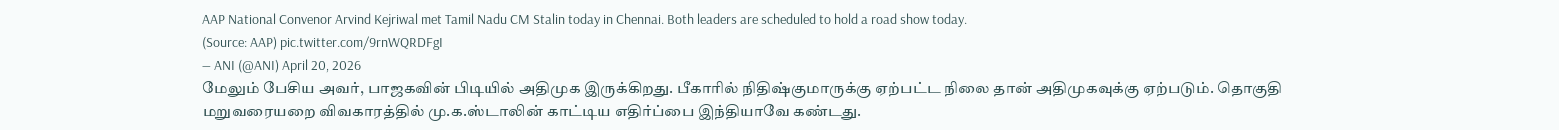AAP National Convenor Arvind Kejriwal met Tamil Nadu CM Stalin today in Chennai. Both leaders are scheduled to hold a road show today.
(Source: AAP) pic.twitter.com/9rnWQRDFgI
— ANI (@ANI) April 20, 2026
மேலும் பேசிய அவர், பாஜகவின் பிடியில் அதிமுக இருக்கிறது. பீகாரில் நிதிஷ்குமாருக்கு ஏற்பட்ட நிலை தான் அதிமுகவுக்கு ஏற்படும். தொகுதி மறுவரையறை விவகாரத்தில் மு.க.ஸ்டாலின் காட்டிய எதிர்ப்பை இந்தியாவே கண்டது.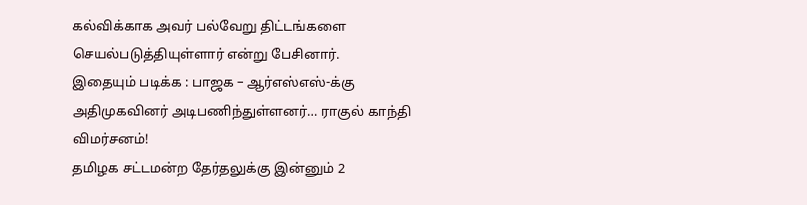கல்விக்காக அவர் பல்வேறு திட்டங்களை செயல்படுத்தியுள்ளார் என்று பேசினார்.
இதையும் படிக்க : பாஜக – ஆர்எஸ்எஸ்-க்கு அதிமுகவினர் அடிபணிந்துள்ளனர்… ராகுல் காந்தி விமர்சனம்!
தமிழக சட்டமன்ற தேர்தலுக்கு இன்னும் 2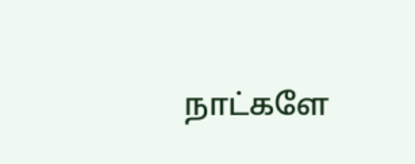நாட்களே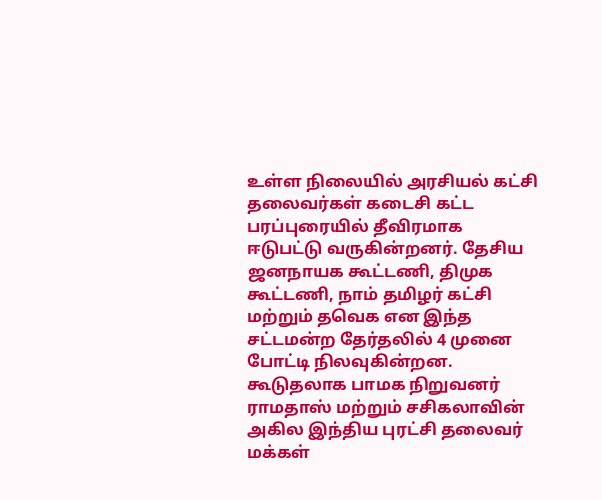உள்ள நிலையில் அரசியல் கட்சி தலைவர்கள் கடைசி கட்ட பரப்புரையில் தீவிரமாக ஈடுபட்டு வருகின்றனர். தேசிய ஜனநாயக கூட்டணி, திமுக கூட்டணி, நாம் தமிழர் கட்சி மற்றும் தவெக என இந்த சட்டமன்ற தேர்தலில் 4 முனை போட்டி நிலவுகின்றன. கூடுதலாக பாமக நிறுவனர் ராமதாஸ் மற்றும் சசிகலாவின் அகில இந்திய புரட்சி தலைவர் மக்கள்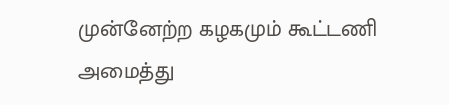முன்னேற்ற கழகமும் கூட்டணி அமைத்து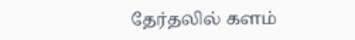தேர்தலில் களம்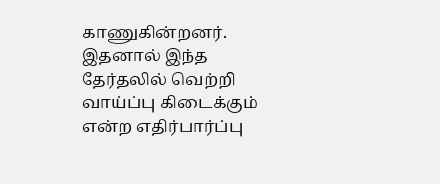காணுகின்றனர். இதனால் இந்த தேர்தலில் வெற்றி வாய்ப்பு கிடைக்கும் என்ற எதிர்பார்ப்பு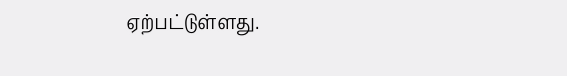ஏற்பட்டுள்ளது.